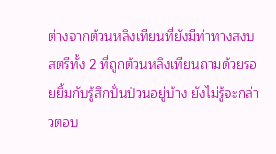ต่างจากต้วนหลิงเทียนที่ยังมีท่าทางสงบ สตรีทั้ง 2 ที่ถูกต้วนหลิงเทียนถามด้วยรอยยิ้มกับรู้สึกปั่นป่วนอยู่บ้าง ยังไม่รู้จะกล่าวตอบ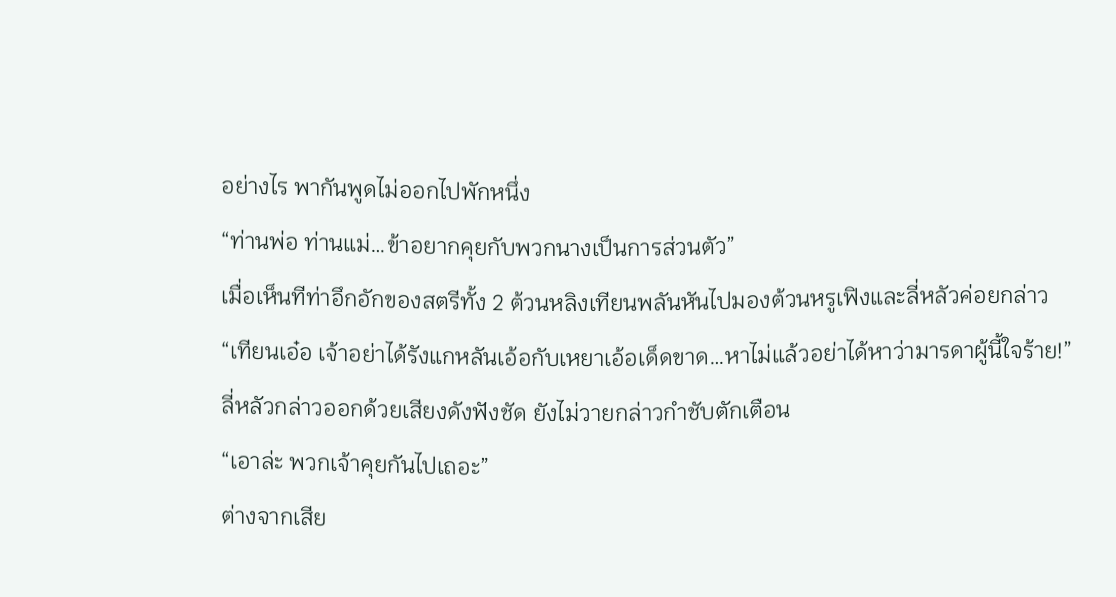อย่างไร พากันพูดไม่ออกไปพักหนึ่ง
“ท่านพ่อ ท่านแม่…ข้าอยากคุยกับพวกนางเป็นการส่วนตัว”
เมื่อเห็นทีท่าอึกอักของสตรีทั้ง 2 ต้วนหลิงเทียนพลันหันไปมองต้วนหรูเฟิงและลี่หลัวค่อยกล่าว
“เทียนเอ๋อ เจ้าอย่าได้รังแกหลันเอ้อกับเหยาเอ้อเด็ดขาด…หาไม่แล้วอย่าได้หาว่ามารดาผู้นี้ใจร้าย!”
ลี่หลัวกล่าวออกด้วยเสียงดังฟังชัด ยังไม่วายกล่าวกำชับตักเตือน
“เอาล่ะ พวกเจ้าคุยกันไปเถอะ”
ต่างจากเสีย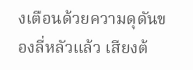งเตือนด้วยความดุดันของลี่หลัวแล้ว เสียงต้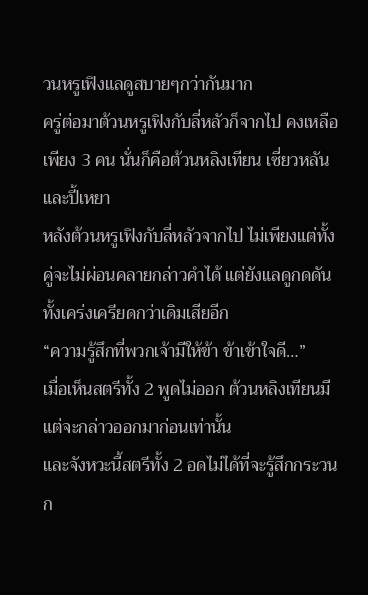วนหรูเฟิงแลดูสบายๆกว่ากันมาก
ครู่ต่อมาต้วนหรูเฟิงกับลี่หลัวก็จากไป คงเหลือเพียง 3 คน นั่นก็คือต้วนหลิงเทียน เซี่ยวหลันและปี้เหยา
หลังต้วนหรูเฟิงกับลี่หลัวจากไป ไม่เพียงแต่ทั้งคู่จะไม่ผ่อนคลายกล่าวคำได้ แต่ยังแลดูกดดันทั้งเคร่งเครียดกว่าเดิมเสียอีก
“ความรู้สึกที่พวกเจ้ามีให้ข้า ข้าเข้าใจดี…”
เมื่อเห็นสตรีทั้ง 2 พูดไม่ออก ต้วนหลิงเทียนมีแต่จะกล่าวออกมาก่อนเท่านั้น
และจังหวะนี้สตรีทั้ง 2 อดไม่ได้ที่จะรู้สึกกระวนก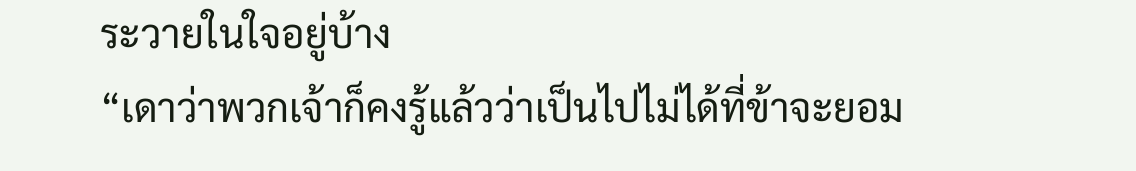ระวายในใจอยู่บ้าง
“เดาว่าพวกเจ้าก็คงรู้แล้วว่าเป็นไปไม่ได้ที่ข้าจะยอม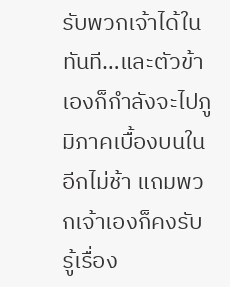รับพวกเจ้าได้ในทันที…และตัวข้าเองก็กำลังจะไปภูมิภาคเบื้องบนในอีกไม่ช้า แถมพวกเจ้าเองก็คงรับรู้เรื่อง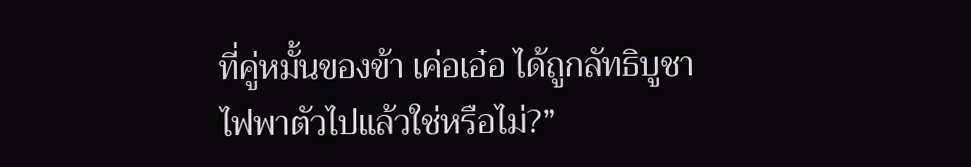ที่คู่หมั้นของข้า เค่อเอ๋อ ได้ถูกลัทธิบูชาไฟพาตัวไปแล้วใช่หรือไม่?”